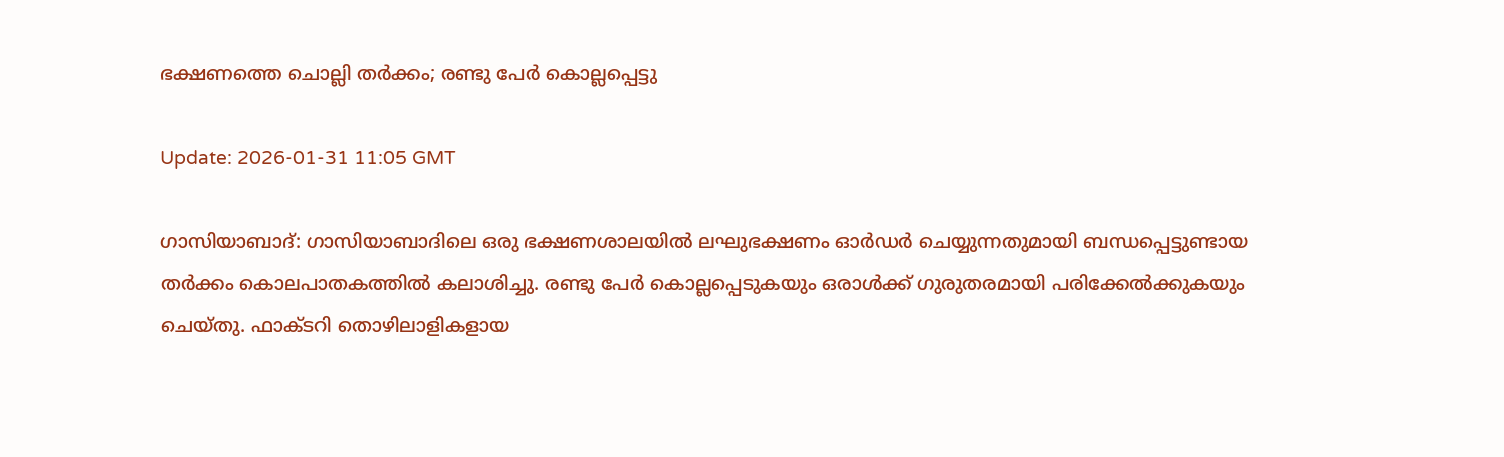ഭക്ഷണത്തെ ചൊല്ലി തര്‍ക്കം; രണ്ടു പേര്‍ കൊല്ലപ്പെട്ടു

Update: 2026-01-31 11:05 GMT

ഗാസിയാബാദ്: ഗാസിയാബാദിലെ ഒരു ഭക്ഷണശാലയില്‍ ലഘുഭക്ഷണം ഓര്‍ഡര്‍ ചെയ്യുന്നതുമായി ബന്ധപ്പെട്ടുണ്ടായ തര്‍ക്കം കൊലപാതകത്തില്‍ കലാശിച്ചു. രണ്ടു പേര്‍ കൊല്ലപ്പെടുകയും ഒരാള്‍ക്ക് ഗുരുതരമായി പരിക്കേല്‍ക്കുകയും ചെയ്തു. ഫാക്ടറി തൊഴിലാളികളായ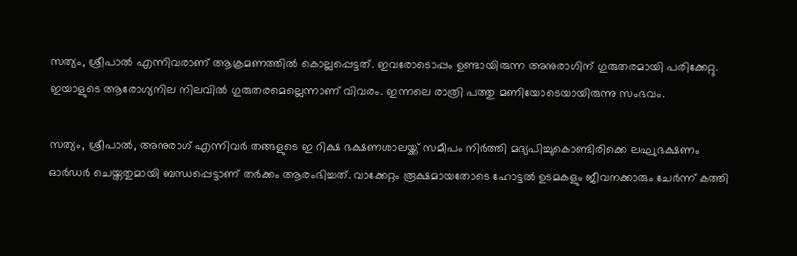സത്യം, ശ്രീപാല്‍ എന്നിവരാണ് ആക്രമണത്തില്‍ കൊല്ലപ്പെട്ടത്. ഇവരോടൊപ്പം ഉണ്ടായിരുന്ന അനുരാഗിന് ഗുരുതരമായി പരിക്കേറ്റു. ഇയാളുടെ ആരോഗ്യനില നിലവില്‍ ഗുരുതരമെല്ലെന്നാണ് വിവരം. ഇന്നലെ രാത്രി പത്തു മണിയോടെയായിരുന്നു സംഭവം.

സത്യം, ശ്രീപാല്‍, അനുരാഗ് എന്നിവര്‍ തങ്ങളുടെ ഇ റിക്ഷ ഭക്ഷണശാലയ്ക്ക് സമീപം നിര്‍ത്തി മദ്യപിച്ചുകൊണ്ടിരിക്കെ ലഘുഭക്ഷണം ഓര്‍ഡര്‍ ചെയ്തതുമായി ബന്ധപ്പെട്ടാണ് തര്‍ക്കം ആരംഭിച്ചത്. വാക്കേറ്റം രൂക്ഷമായതോടെ ഹോട്ടല്‍ ഉടമകളും ജീവനക്കാരും ചേര്‍ന്ന് കത്തി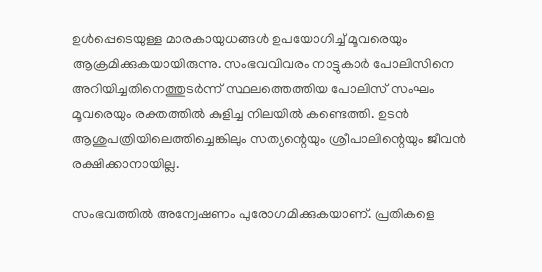ഉള്‍പ്പെടെയുള്ള മാരകായുധങ്ങള്‍ ഉപയോഗിച്ച് മൂവരെയും ആക്രമിക്കുകയായിരുന്നു. സംഭവവിവരം നാട്ടുകാര്‍ പോലിസിനെ അറിയിച്ചതിനെത്തുടര്‍ന്ന് സ്ഥലത്തെത്തിയ പോലിസ് സംഘം മൂവരെയും രക്തത്തില്‍ കുളിച്ച നിലയില്‍ കണ്ടെത്തി. ഉടന്‍ ആശുപത്രിയിലെത്തിച്ചെങ്കിലും സത്യന്റെയും ശ്രീപാലിന്റെയും ജീവന്‍ രക്ഷിക്കാനായില്ല.

സംഭവത്തില്‍ അന്വേഷണം പുരോഗമിക്കുകയാണ്. പ്രതികളെ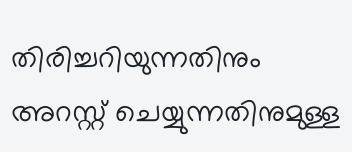തിരിച്ചറിയുന്നതിനും അറസ്റ്റ് ചെയ്യുന്നതിനുമുള്ള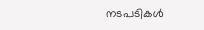നടപടികള്‍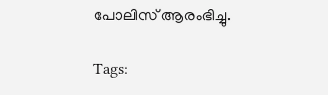പോലിസ് ആരംഭിച്ചു.

Tags: